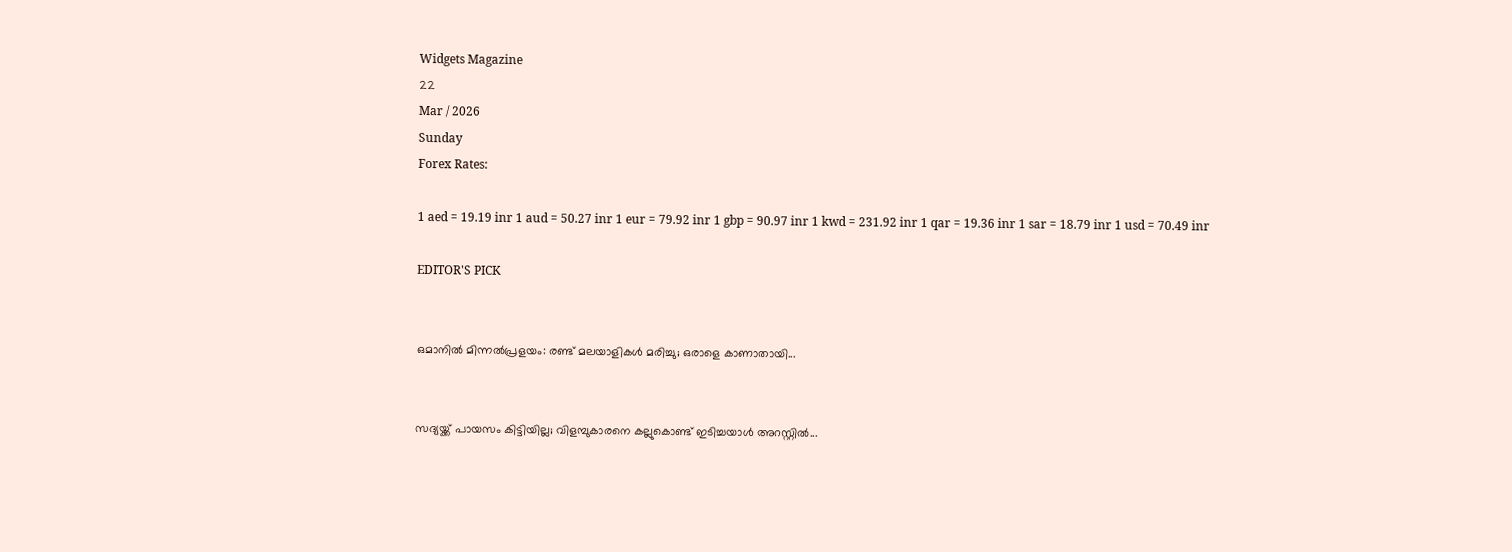Widgets Magazine
22
Mar / 2026
Sunday
Forex Rates:

1 aed = 19.19 inr 1 aud = 50.27 inr 1 eur = 79.92 inr 1 gbp = 90.97 inr 1 kwd = 231.92 inr 1 qar = 19.36 inr 1 sar = 18.79 inr 1 usd = 70.49 inr

EDITOR'S PICK


ഒമാനിൽ മിന്നൽപ്രളയം: രണ്ട് മലയാളികൾ മരിച്ചു; ഒരാളെ കാണാതായി...


സദ്യയ്ക്ക് പായസം കിട്ടിയില്ല; വിളമ്പുകാരനെ കല്ലുകൊണ്ട് ഇടിച്ചയാൾ അറസ്റ്റിൽ...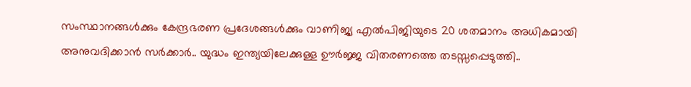സംസ്ഥാനങ്ങൾക്കും കേന്ദ്രഭരണ പ്രദേശങ്ങൾക്കും വാണിജ്യ എൽ‌പി‌ജിയുടെ 20 ശതമാനം അധികമായി അനുവദിക്കാൻ സർക്കാർ.. യുദ്ധം ഇന്ത്യയിലേക്കുള്ള ഊർജ്ജ വിതരണത്തെ തടസ്സപ്പെടുത്തി..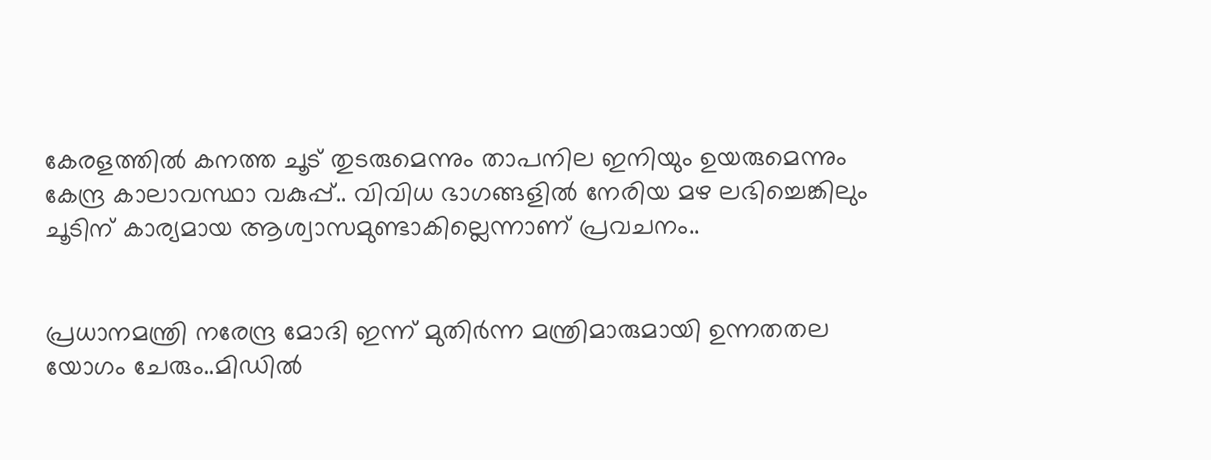കേരളത്തിൽ കനത്ത ചൂട് തുടരുമെന്നും താപനില ഇനിയും ഉയരുമെന്നും കേന്ദ്ര കാലാവസ്ഥാ വകുപ്പ്.. വിവിധ ഭാഗങ്ങളിൽ നേരിയ മഴ ലഭിച്ചെങ്കിലും ചൂടിന് കാര്യമായ ആശ്വാസമുണ്ടാകില്ലെന്നാണ് പ്രവചനം..


പ്രധാനമന്ത്രി നരേന്ദ്ര മോദി ഇന്ന് മുതിർന്ന മന്ത്രിമാരുമായി ഉന്നതതല യോഗം ചേരും..മിഡിൽ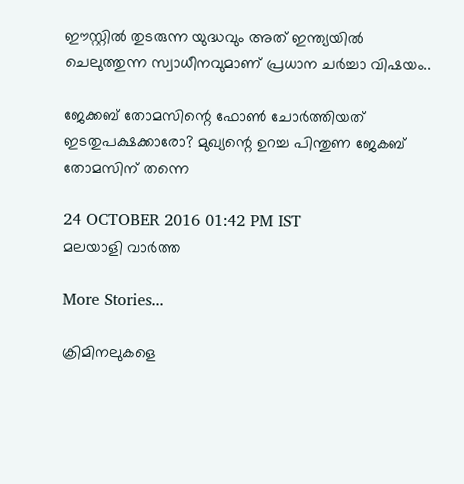ഈസ്റ്റിൽ തുടരുന്ന യുദ്ധവും അത് ഇന്ത്യയിൽ ചെലുത്തുന്ന സ്വാധീനവുമാണ് പ്രധാന ചർച്ചാ വിഷയം..

ജേക്കബ് തോമസിന്റെ ഫോണ്‍ ചോര്‍ത്തിയത് ഇടതുപക്ഷക്കാരോ? മുഖ്യന്റെ ഉറച്ച പിന്തുണ ജേകബ് തോമസിന് തന്നെ

24 OCTOBER 2016 01:42 PM IST
മലയാളി വാര്‍ത്ത

More Stories...

ക്രിമിനലുകളെ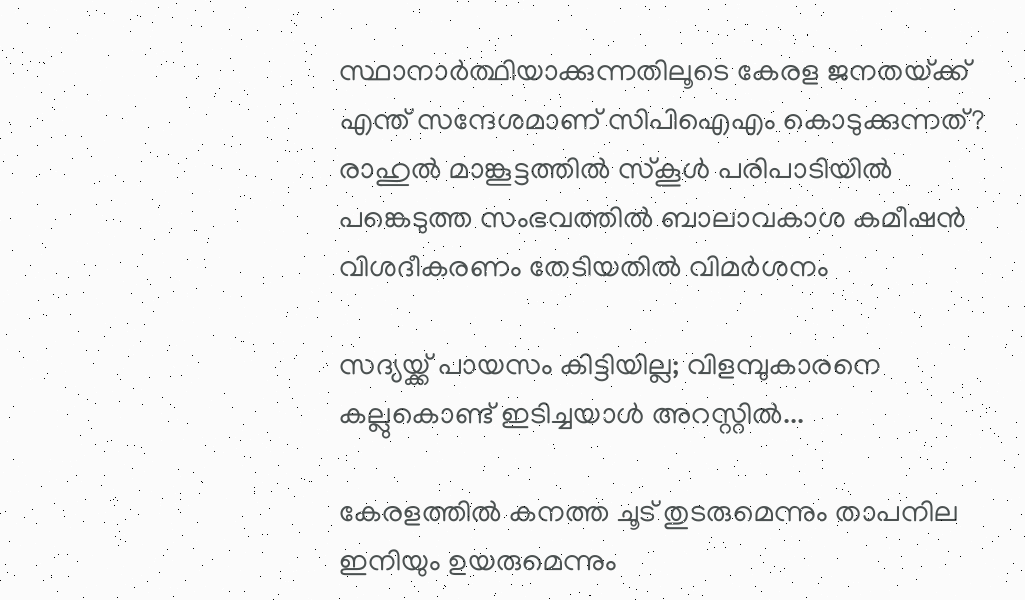സ്ഥാനാർത്ഥിയാക്കുന്നതിലൂടെ കേരള ജനതയ്‌ക്ക്‌ എന്ത് സന്ദേശമാണ് സിപിഐഎം കൊടുക്കുന്നത്? രാഹുൽ മാങ്കൂട്ടത്തിൽ സ്കൂൾ പരിപാടിയിൽ പങ്കെടുത്ത സംഭവത്തിൽ ബാലാവകാശ കമീഷൻ വിശദീകരണം തേടിയതിൽ വിമർശനം

സദ്യയ്ക്ക് പായസം കിട്ടിയില്ല; വിളമ്പുകാരനെ കല്ലുകൊണ്ട് ഇടിച്ചയാൾ അറസ്റ്റിൽ...

കേരളത്തിൽ കനത്ത ചൂട് തുടരുമെന്നും താപനില ഇനിയും ഉയരുമെന്നും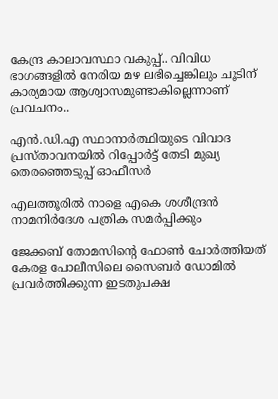കേന്ദ്ര കാലാവസ്ഥാ വകുപ്പ്.. വിവിധ ഭാഗങ്ങളിൽ നേരിയ മഴ ലഭിച്ചെങ്കിലും ചൂടിന് കാര്യമായ ആശ്വാസമുണ്ടാകില്ലെന്നാണ് പ്രവചനം..

എന്‍.ഡി.എ സ്ഥാനാര്‍ത്ഥിയുടെ വിവാദ പ്രസ്താവനയില്‍ റിപ്പോര്‍ട്ട് തേടി മുഖ്യ തെരഞ്ഞെടുപ്പ് ഓഫീസര്‍

എലത്തൂരില്‍ നാളെ എകെ ശശീന്ദ്രന്‍ നാമനിര്‍ദേശ പത്രിക സമര്‍പ്പിക്കും

ജേക്കബ് തോമസിന്റെ ഫോണ്‍ ചോര്‍ത്തിയത് കേരള പോലീസിലെ സൈബര്‍ ഡോമില്‍ പ്രവര്‍ത്തിക്കുന്ന ഇടതുപക്ഷ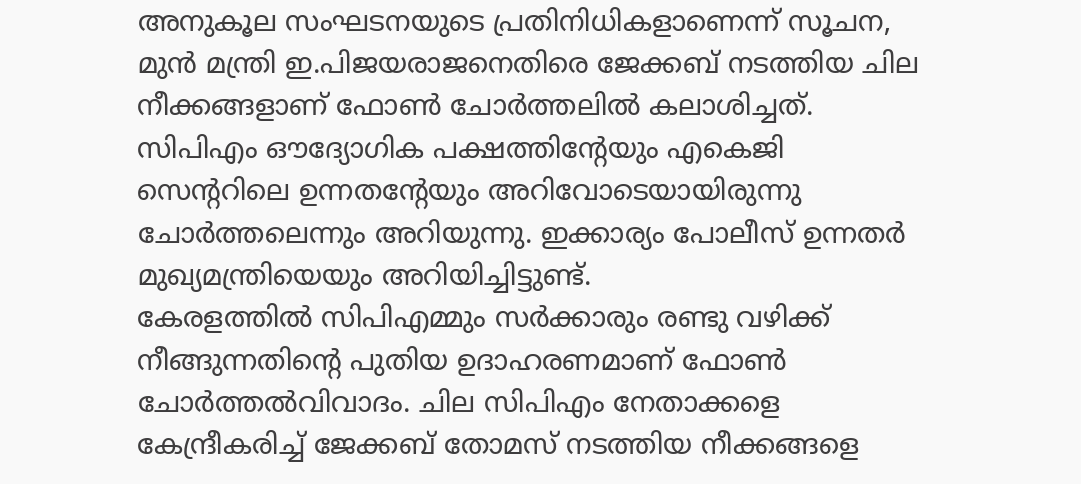അനുകൂല സംഘടനയുടെ പ്രതിനിധികളാണെന്ന് സൂചന, മുന്‍ മന്ത്രി ഇ.പിജയരാജനെതിരെ ജേക്കബ് നടത്തിയ ചില നീക്കങ്ങളാണ് ഫോണ്‍ ചോര്‍ത്തലില്‍ കലാശിച്ചത്. സിപിഎം ഔദ്യോഗിക പക്ഷത്തിന്റേയും എകെജി സെന്ററിലെ ഉന്നതന്റേയും അറിവോടെയായിരുന്നു ചോര്‍ത്തലെന്നും അറിയുന്നു. ഇക്കാര്യം പോലീസ് ഉന്നതര്‍ മുഖ്യമന്ത്രിയെയും അറിയിച്ചിട്ടുണ്ട്.
കേരളത്തില്‍ സിപിഎമ്മും സര്‍ക്കാരും രണ്ടു വഴിക്ക് നീങ്ങുന്നതിന്റെ പുതിയ ഉദാഹരണമാണ് ഫോണ്‍ ചോര്‍ത്തല്‍വിവാദം. ചില സിപിഎം നേതാക്കളെ കേന്ദ്രീകരിച്ച് ജേക്കബ് തോമസ് നടത്തിയ നീക്കങ്ങളെ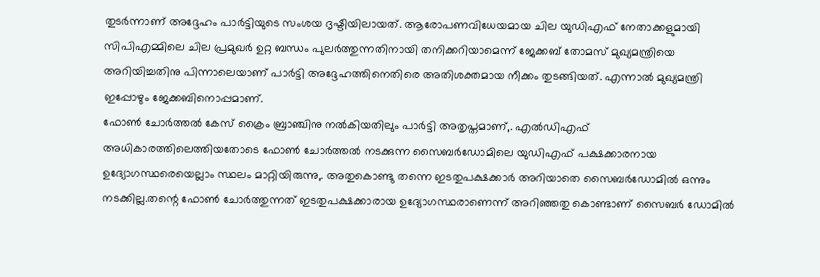തുടര്‍ന്നാണ് അദ്ദേഹം പാര്‍ട്ടിയുടെ സംശയ ദൃഷ്ടിയിലായത്. ആരോപണവിധേയമായ ചില യുഡിഎഫ് നേതാക്കളുമായി സിപിഎമ്മിലെ ചില പ്രമുഖര്‍ ഉറ്റ ബന്ധം പുലര്‍ത്തുന്നതിനായി തനിക്കറിയാമെന്ന് ജേക്കബ് തോമസ് മുഖ്യമന്ത്രിയെ അറിയിച്ചതിനു പിന്നാലെയാണ് പാര്‍ട്ടി അദ്ദേഹത്തിനെതിരെ അതിശക്തമായ നീക്കം തുടങ്ങിയത്. എന്നാല്‍ മുഖ്യമന്ത്രി ഇപ്പോഴും ജേക്കബിനൊപ്പമാണ്.
ഫോണ്‍ ചോര്‍ത്തല്‍ കേസ് ക്രൈം ബ്രാഞ്ചിനു നല്‍കിയതിലും പാര്‍ട്ടി അതൃപ്തമാണ്,. എല്‍ഡിഎഫ് അധികാരത്തിലെത്തിയതോടെ ഫോണ്‍ ചോര്‍ത്തല്‍ നടക്കുന്ന സൈബര്‍ഡോമിലെ യുഡിഎഫ് പക്ഷക്കാരനായ ഉദ്യോഗസ്ഥരെയെല്ലാം സ്ഥലം മാറ്റിയിരുന്നു,. അതുകൊണ്ടു തന്നെ ഇടതുപക്ഷക്കാര്‍ അറിയാതെ സൈബര്‍ഡോമില്‍ ഒന്നും നടക്കില്ല.തന്റെ ഫോണ്‍ ചോര്‍ത്തുന്നത് ഇടതുപക്ഷക്കാരായ ഉദ്യോഗസ്ഥരാണെന്ന് അറിഞ്ഞതു കൊണ്ടാണ് സൈബര്‍ ഡോമില്‍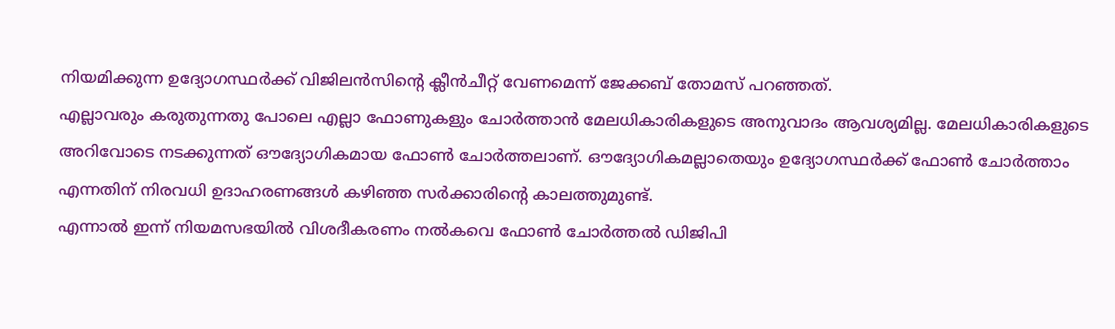നിയമിക്കുന്ന ഉദ്യോഗസ്ഥര്‍ക്ക് വിജിലന്‍സിന്റെ ക്ലീന്‍ചീറ്റ് വേണമെന്ന് ജേക്കബ് തോമസ് പറഞ്ഞത്.
എല്ലാവരും കരുതുന്നതു പോലെ എല്ലാ ഫോണുകളും ചോര്‍ത്താന്‍ മേലധികാരികളുടെ അനുവാദം ആവശ്യമില്ല. മേലധികാരികളുടെ അറിവോടെ നടക്കുന്നത് ഔദ്യോഗികമായ ഫോണ്‍ ചോര്‍ത്തലാണ്. ഔദ്യോഗികമല്ലാതെയും ഉദ്യോഗസ്ഥര്‍ക്ക് ഫോണ്‍ ചോര്‍ത്താം എന്നതിന് നിരവധി ഉദാഹരണങ്ങള്‍ കഴിഞ്ഞ സര്‍ക്കാരിന്റെ കാലത്തുമുണ്ട്.
എന്നാല്‍ ഇന്ന് നിയമസഭയില്‍ വിശദീകരണം നല്‍കവെ ഫോണ്‍ ചോര്‍ത്തല്‍ ഡിജിപി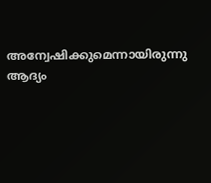അന്വേഷിക്കുമെന്നായിരുന്നു ആദ്യം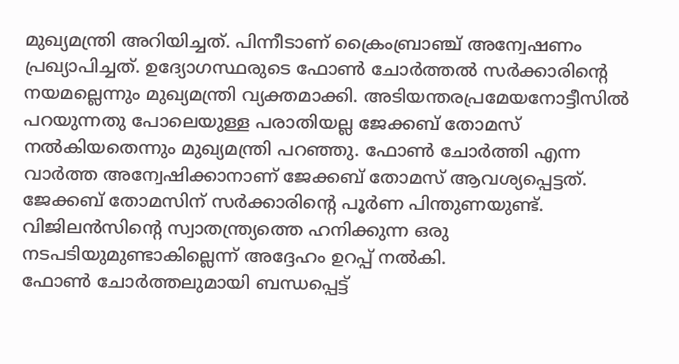മുഖ്യമന്ത്രി അറിയിച്ചത്. പിന്നീടാണ് ക്രൈംബ്രാഞ്ച് അന്വേഷണം പ്രഖ്യാപിച്ചത്. ഉദ്യോഗസ്ഥരുടെ ഫോണ്‍ ചോര്‍ത്തല്‍ സര്‍ക്കാരിന്റെ നയമല്ലെന്നും മുഖ്യമന്ത്രി വ്യക്തമാക്കി. അടിയന്തരപ്രമേയനോട്ടീസില്‍ പറയുന്നതു പോലെയുള്ള പരാതിയല്ല ജേക്കബ് തോമസ് നല്‍കിയതെന്നും മുഖ്യമന്ത്രി പറഞ്ഞു. ഫോണ്‍ ചോര്‍ത്തി എന്ന വാര്‍ത്ത അന്വേഷിക്കാനാണ് ജേക്കബ് തോമസ് ആവശ്യപ്പെട്ടത്. ജേക്കബ് തോമസിന് സര്‍ക്കാരിന്റെ പൂര്‍ണ പിന്തുണയുണ്ട്. വിജിലന്‍സിന്റെ സ്വാതന്ത്ര്യത്തെ ഹനിക്കുന്ന ഒരു നടപടിയുമുണ്ടാകില്ലെന്ന് അദ്ദേഹം ഉറപ്പ് നല്‍കി.
ഫോണ്‍ ചോര്‍ത്തലുമായി ബന്ധപ്പെട്ട്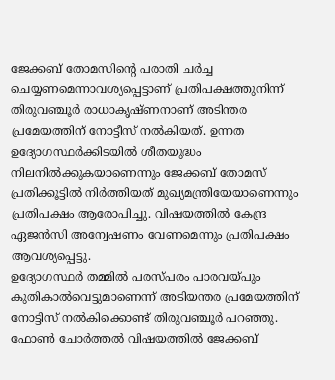ജേക്കബ് തോമസിന്റെ പരാതി ചര്‍ച്ച ചെയ്യണമെന്നാവശ്യപ്പെട്ടാണ് പ്രതിപക്ഷത്തുനിന്ന് തിരുവഞ്ചൂര്‍ രാധാകൃഷ്ണനാണ് അടിന്തര പ്രമേയത്തിന് നോട്ടീസ് നല്‍കിയത്. ഉന്നത ഉദ്യോഗസ്ഥര്‍ക്കിടയില്‍ ശീതയുദ്ധം നിലനില്‍ക്കുകയാണെന്നും ജേക്കബ് തോമസ് പ്രതിക്കൂട്ടില്‍ നിര്‍ത്തിയത് മുഖ്യമന്ത്രിയേയാണെന്നും പ്രതിപക്ഷം ആരോപിച്ചു. വിഷയത്തില്‍ കേന്ദ്ര ഏജന്‍സി അന്വേഷണം വേണമെന്നും പ്രതിപക്ഷം ആവശ്യപ്പെട്ടു.
ഉദ്യോഗസ്ഥര്‍ തമ്മില്‍ പരസ്പരം പാരവയ്പും കുതികാല്‍വെട്ടുമാണെന്ന് അടിയന്തര പ്രമേയത്തിന് നോട്ടിസ് നല്‍കിക്കൊണ്ട് തിരുവഞ്ചൂര്‍ പറഞ്ഞു. ഫോണ്‍ ചോര്‍ത്തല്‍ വിഷയത്തില്‍ ജേക്കബ്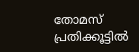തോമസ് പ്രതിക്കൂട്ടില്‍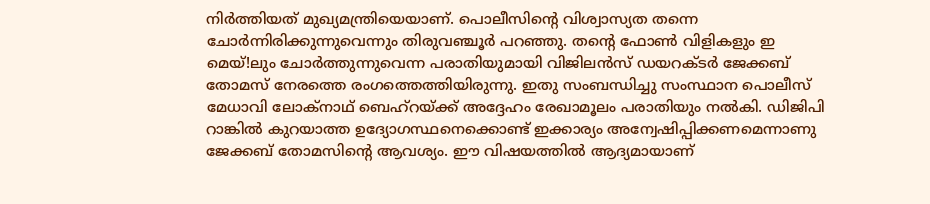നിര്‍ത്തിയത് മുഖ്യമന്ത്രിയെയാണ്. പൊലീസിന്റെ വിശ്വാസ്യത തന്നെ ചോര്‍ന്നിരിക്കുന്നുവെന്നും തിരുവഞ്ചൂര്‍ പറഞ്ഞു. തന്റെ ഫോണ്‍ വിളികളും ഇ മെയ്!ലും ചോര്‍ത്തുന്നുവെന്ന പരാതിയുമായി വിജിലന്‍സ് ഡയറക്ടര്‍ ജേക്കബ് തോമസ് നേരത്തെ രംഗത്തെത്തിയിരുന്നു. ഇതു സംബന്ധിച്ചു സംസ്ഥാന പൊലീസ് മേധാവി ലോക്‌നാഥ് ബെഹ്‌റയ്ക്ക് അദ്ദേഹം രേഖാമൂലം പരാതിയും നല്‍കി. ഡിജിപി റാങ്കില്‍ കുറയാത്ത ഉദ്യോഗസ്ഥനെക്കൊണ്ട് ഇക്കാര്യം അന്വേഷിപ്പിക്കണമെന്നാണു ജേക്കബ് തോമസിന്റെ ആവശ്യം. ഈ വിഷയത്തില്‍ ആദ്യമായാണ്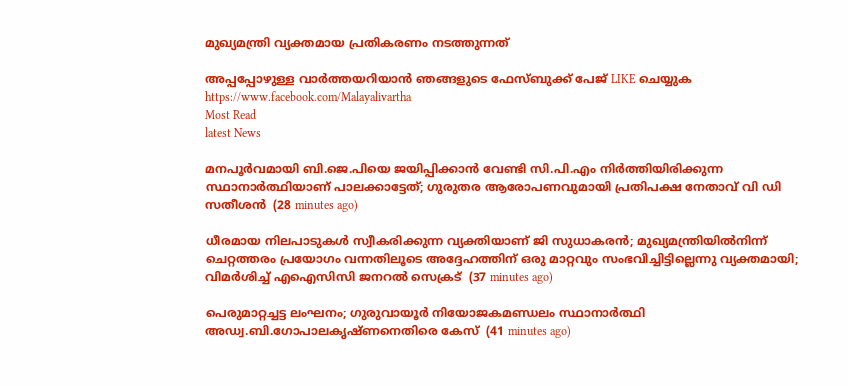മുഖ്യമന്ത്രി വ്യക്തമായ പ്രതികരണം നടത്തുന്നത്‌

അപ്പപ്പോഴുള്ള വാര്‍ത്തയറിയാന്‍ ഞങ്ങളുടെ ഫേസ്‌ബുക്ക്‌ പേജ് LIKE ചെയ്യുക
https://www.facebook.com/Malayalivartha
Most Read
latest News

മനപൂര്‍വമായി ബി.ജെ.പിയെ ജയിപ്പിക്കാന്‍ വേണ്ടി സി.പി.എം നിര്‍ത്തിയിരിക്കുന്ന സ്ഥാനാര്‍ത്ഥിയാണ് പാലക്കാട്ടേത്; ഗുരുതര ആരോപണവുമായി പ്രതിപക്ഷ നേതാവ് വി ഡി സതീശൻ  (28 minutes ago)

ധീരമായ നിലപാടുകൾ സ്വീകരിക്കുന്ന വ്യക്തിയാണ് ജി സുധാകരൻ; മുഖ്യമന്ത്രിയില്‍നിന്ന് ചെറ്റത്തരം പ്രയോഗം വന്നതിലൂടെ അദ്ദേഹത്തിന് ഒരു മാറ്റവും സംഭവിച്ചിട്ടില്ലെന്നു വ്യക്തമായി; വിമർശിച്ച് എഐസിസി ജനറൽ സെക്രട്  (37 minutes ago)

പെരുമാറ്റച്ചട്ട ലംഘനം; ഗുരുവായൂർ നിയോജകമണ്ഡലം സ്ഥാനാർത്ഥി അഡ്വ.ബി.ഗോപാലകൃഷ്ണനെതിരെ കേസ്  (41 minutes ago)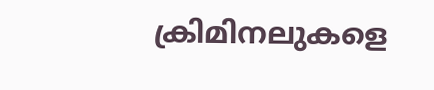ക്രിമിനലുകളെ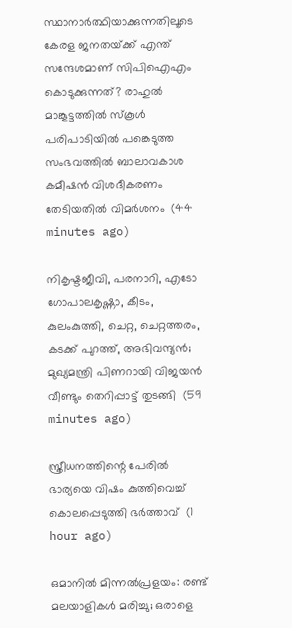സ്ഥാനാർത്ഥിയാക്കുന്നതിലൂടെ കേരള ജനതയ്‌ക്ക്‌ എന്ത് സന്ദേശമാണ് സിപിഐഎം കൊടുക്കുന്നത്? രാഹുൽ മാങ്കൂട്ടത്തിൽ സ്കൂൾ പരിപാടിയിൽ പങ്കെടുത്ത സംഭവത്തിൽ ബാലാവകാശ കമീഷൻ വിശദീകരണം തേടിയതിൽ വിമർശനം  (44 minutes ago)

നികൃഷ്ടജീവി, പരനാറി, എടോ ഗോപാലകൃഷ്ണാ, കീടം, കുലംകുത്തി, ചെറ്റ, ചെറ്റത്തരം, കടക്ക് പുറത്ത്, അഭിവന്ദ്യന്‍; മുഖ്യമന്ത്രി പിണറായി വിജയന്‍ വീണ്ടും തെറിപ്പാട്ട് തുടങ്ങി  (59 minutes ago)

സ്ത്രീധനത്തിന്റെ പേരില്‍ ഭാര്യയെ വിഷം കുത്തിവെച്ച് കൊലപ്പെടുത്തി ഭര്‍ത്താവ്  (1 hour ago)

ഒമാനിൽ മിന്നൽപ്രളയം: രണ്ട് മലയാളികൾ മരിച്ചു; ഒരാളെ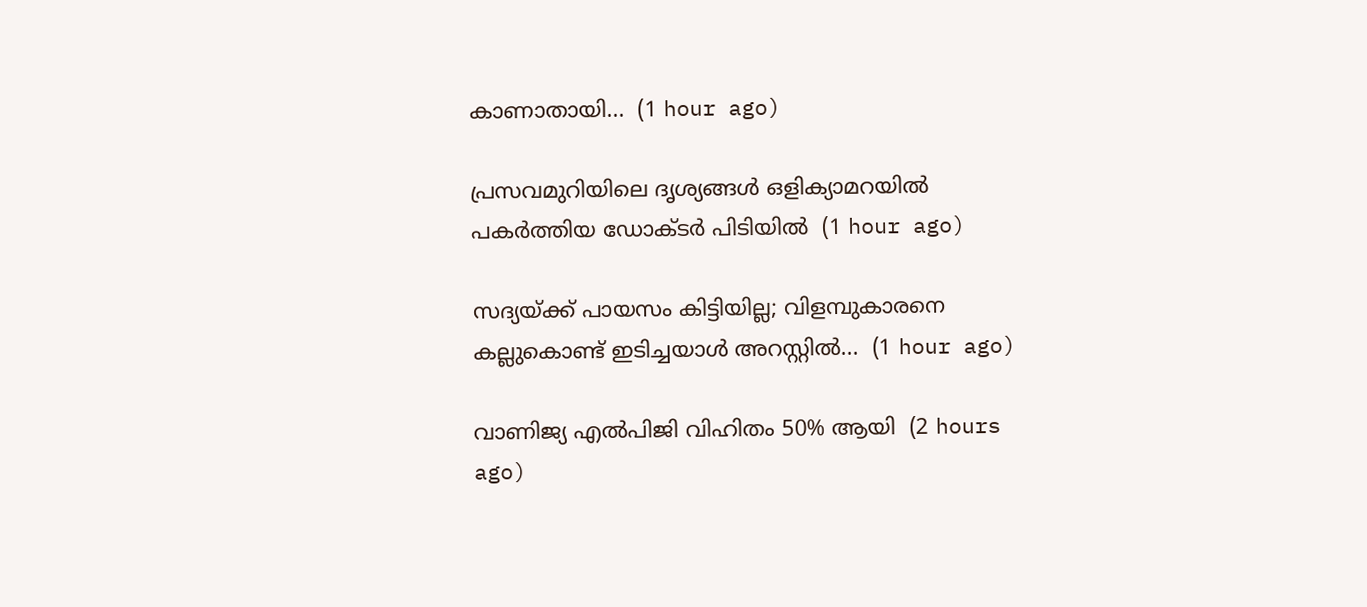കാണാതായി...  (1 hour ago)

പ്രസവമുറിയിലെ ദൃശ്യങ്ങള്‍ ഒളിക്യാമറയില്‍ പകര്‍ത്തിയ ഡോക്ടര്‍ പിടിയില്‍  (1 hour ago)

സദ്യയ്ക്ക് പായസം കിട്ടിയില്ല; വിളമ്പുകാരനെ കല്ലുകൊണ്ട് ഇടിച്ചയാൾ അറസ്റ്റിൽ...  (1 hour ago)

വാണിജ്യ എൽ‌പി‌ജി വിഹിതം 50% ആയി  (2 hours ago)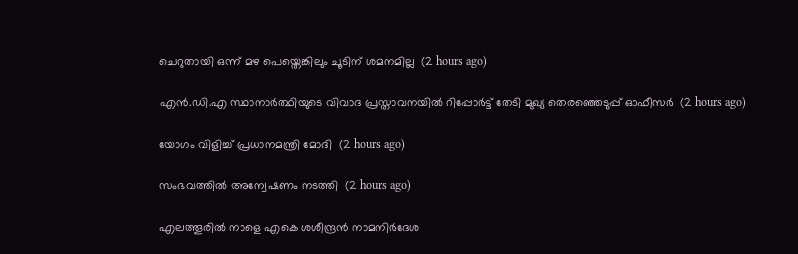ചെറുതായി ഒന്ന് മഴ പെയ്തെങ്കിലും ചൂടിന് ശമനമില്ല  (2 hours ago)

എന്‍.ഡി.എ സ്ഥാനാര്‍ത്ഥിയുടെ വിവാദ പ്രസ്താവനയില്‍ റിപ്പോര്‍ട്ട് തേടി മുഖ്യ തെരഞ്ഞെടുപ്പ് ഓഫീസര്‍  (2 hours ago)

യോഗം വിളിച്ച് പ്രധാനമന്ത്രി മോദി  (2 hours ago)

സംഭവത്തിൽ അന്വേഷണം നടത്തി  (2 hours ago)

എലത്തൂരില്‍ നാളെ എകെ ശശീന്ദ്രന്‍ നാമനിര്‍ദേശ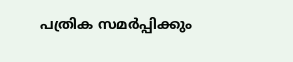പത്രിക സമര്‍പ്പിക്കും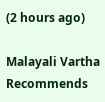(2 hours ago)

Malayali Vartha Recommends